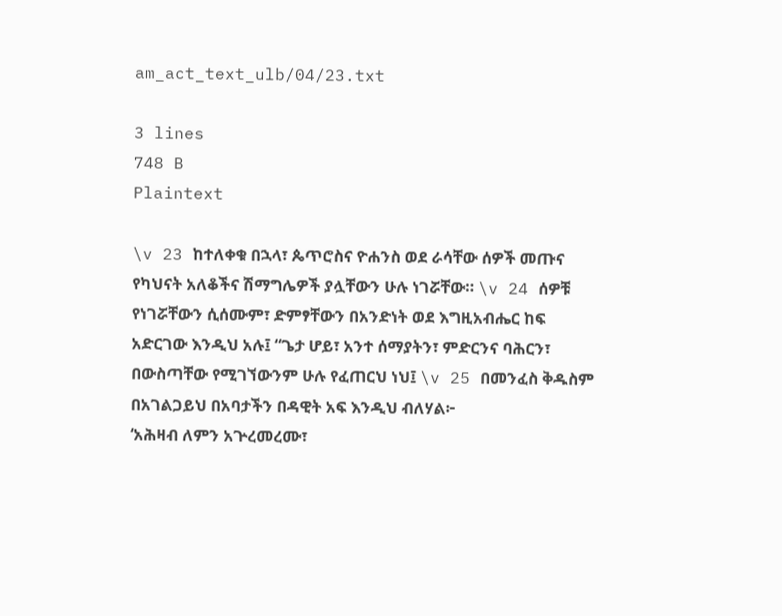am_act_text_ulb/04/23.txt

3 lines
748 B
Plaintext

\v 23 ከተለቀቁ በኋላ፣ ጴጥሮስና ዮሐንስ ወደ ራሳቸው ሰዎች መጡና የካህናት አለቆችና ሽማግሌዎች ያሏቸውን ሁሉ ነገሯቸው። \v 24 ሰዎቹ የነገሯቸውን ሲሰሙም፣ ድምፃቸውን በአንድነት ወደ እግዚአብሔር ከፍ አድርገው እንዲህ አሉ፤ “ጌታ ሆይ፣ አንተ ሰማያትን፣ ምድርንና ባሕርን፣ በውስጣቸው የሚገኘውንም ሁሉ የፈጠርህ ነህ፤ \v 25 በመንፈስ ቅዱስም በአገልጋይህ በአባታችን በዳዊት አፍ እንዲህ ብለሃል፦
‘አሕዛብ ለምን አጕረመረሙ፣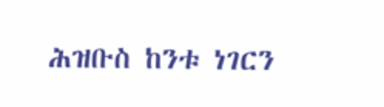ሕዝቡስ ከንቱ ነገርን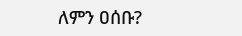ለምን ዐሰቡ?